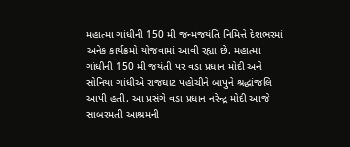મહાત્મા ગાંધીની 150 મી જન્મજયંતિ નિમિત્તે દેશભરમાં અનેક કાર્યક્રમો યોજવામાં આવી રહ્યા છે. મહાત્મા ગાંધીની 150 મી જયંતી પર વડા પ્રધાન મોદી અને સોનિયા ગાંધીએ રાજઘાટ પહોચીને બાપુને શ્રદ્ધાંજલિ આપી હતી. આ પ્રસંગે વડા પ્રધાન નરેન્દ્ર મોદી આજે સાબરમતી આશ્રમની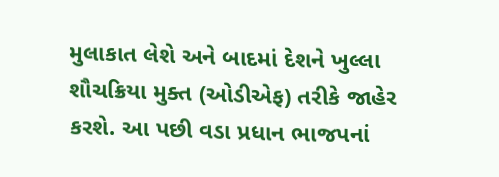મુલાકાત લેશે અને બાદમાં દેશને ખુલ્લા શૌચક્રિયા મુક્ત (ઓડીએફ) તરીકે જાહેર કરશે. આ પછી વડા પ્રધાન ભાજપનાં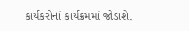કાર્યકરોનાં કાર્યક્રમમાં જોડાશે.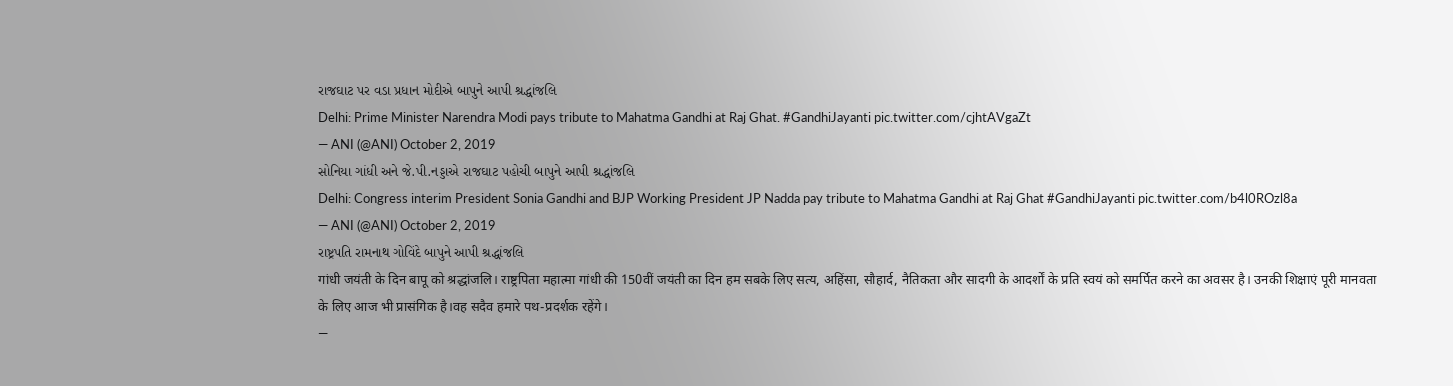રાજઘાટ પર વડા પ્રધાન મોદીએ બાપુને આપી શ્રદ્ધાંજલિ
Delhi: Prime Minister Narendra Modi pays tribute to Mahatma Gandhi at Raj Ghat. #GandhiJayanti pic.twitter.com/cjhtAVgaZt
— ANI (@ANI) October 2, 2019
સોનિયા ગાંધી અને જે.પી.નડ્ડાએ રાજઘાટ પહોચી બાપુને આપી શ્રદ્ધાંજલિ
Delhi: Congress interim President Sonia Gandhi and BJP Working President JP Nadda pay tribute to Mahatma Gandhi at Raj Ghat #GandhiJayanti pic.twitter.com/b4l0ROzl8a
— ANI (@ANI) October 2, 2019
રાષ્ટ્રપતિ રામનાથ ગોવિંદે બાપુને આપી શ્રદ્ધાંજલિ
गांधी जयंती के दिन बापू को श्रद्धांजलि। राष्ट्रपिता महात्मा गांधी की 150वीं जयंती का दिन हम सबके लिए सत्य, अहिंसा, सौहार्द, नैतिकता और सादगी के आदर्शों के प्रति स्वयं को समर्पित करने का अवसर है। उनकी शिक्षाएं पूरी मानवता के लिए आज भी प्रासंगिक है।वह सदैव हमारे पथ-प्रदर्शक रहेंगे।
—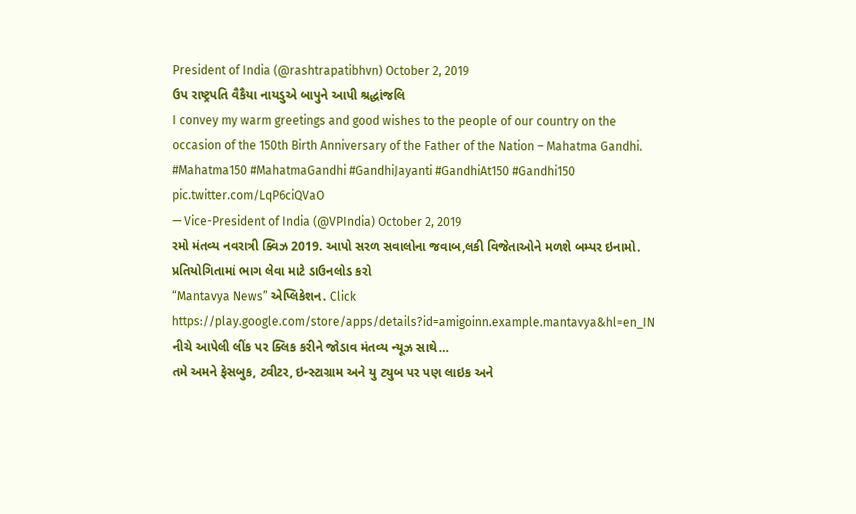President of India (@rashtrapatibhvn) October 2, 2019
ઉપ રાષ્ટ્રપતિ વૈકૈયા નાયડુએ બાપુને આપી શ્રદ્ધાંજલિ
I convey my warm greetings and good wishes to the people of our country on the occasion of the 150th Birth Anniversary of the Father of the Nation – Mahatma Gandhi. #Mahatma150 #MahatmaGandhi #GandhiJayanti #GandhiAt150 #Gandhi150 pic.twitter.com/LqP6ciQVaO
— Vice-President of India (@VPIndia) October 2, 2019
રમો મંતવ્ય નવરાત્રી ક્વિઝ 2019. આપો સરળ સવાલોના જવાબ,લકી વિજેતાઓને મળશે બમ્પર ઇનામો. પ્રતિયોગિતામાં ભાગ લેવા માટે ડાઉનલોડ કરો
“Mantavya News” એપ્લિકેશન. Click
https://play.google.com/store/apps/details?id=amigoinn.example.mantavya&hl=en_IN
નીચે આપેલી લીંક પર ક્લિક કરીને જોડાવ મંતવ્ય ન્યૂઝ સાથે…
તમે અમને ફેસબુક, ટ્વીટર, ઇન્સ્ટાગ્રામ અને યુ ટ્યુબ પર પણ લાઇક અને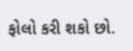ફોલો કરી શકો છો.